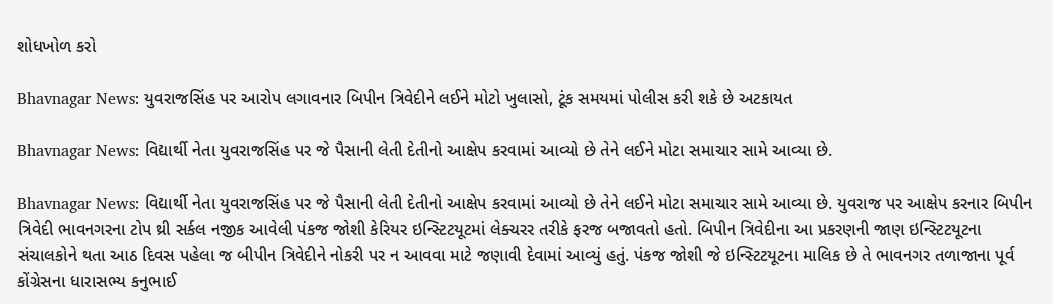શોધખોળ કરો

Bhavnagar News: યુવરાજસિંહ પર આરોપ લગાવનાર બિપીન ત્રિવેદીને લઈને મોટો ખુલાસો, ટૂંક સમયમાં પોલીસ કરી શકે છે અટકાયત

Bhavnagar News: વિદ્યાર્થી નેતા યુવરાજસિંહ પર જે પૈસાની લેતી દેતીનો આક્ષેપ કરવામાં આવ્યો છે તેને લઈને મોટા સમાચાર સામે આવ્યા છે.

Bhavnagar News: વિદ્યાર્થી નેતા યુવરાજસિંહ પર જે પૈસાની લેતી દેતીનો આક્ષેપ કરવામાં આવ્યો છે તેને લઈને મોટા સમાચાર સામે આવ્યા છે. યુવરાજ પર આક્ષેપ કરનાર બિપીન ત્રિવેદી ભાવનગરના ટોપ થ્રી સર્કલ નજીક આવેલી પંકજ જોશી કેરિયર ઇન્સ્ટિટયૂટમાં લેક્ચરર તરીકે ફરજ બજાવતો હતો. બિપીન ત્રિવેદીના આ પ્રકરણની જાણ ઇન્સ્ટિટયૂટના સંચાલકોને થતા આઠ દિવસ પહેલા જ બીપીન ત્રિવેદીને નોકરી પર ન આવવા માટે જણાવી દેવામાં આવ્યું હતું. પંકજ જોશી જે ઇન્સ્ટિટયૂટના માલિક છે તે ભાવનગર તળાજાના પૂર્વ કોંગ્રેસના ધારાસભ્ય કનુભાઈ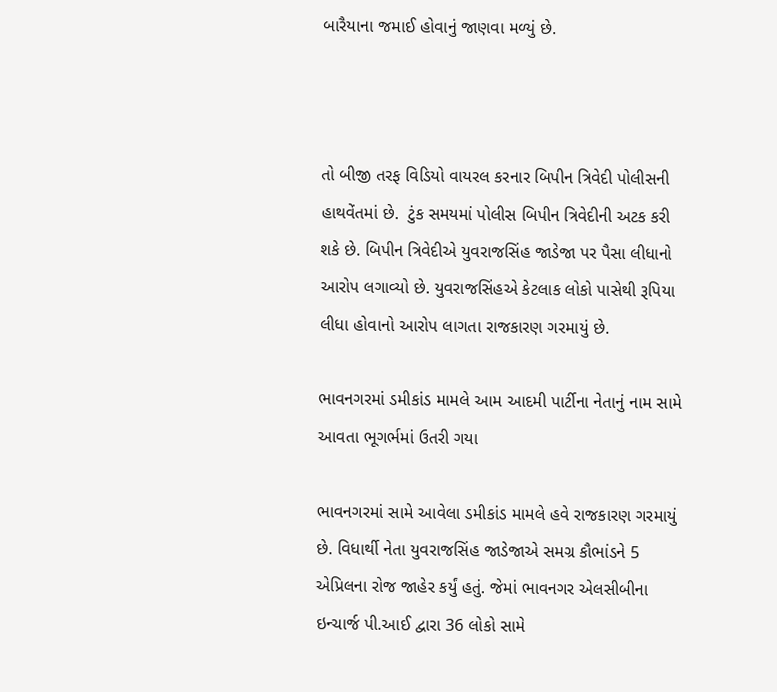બારૈયાના જમાઈ હોવાનું જાણવા મળ્યું છે.



તો બીજી તરફ વિડિયો વાયરલ કરનાર બિપીન ત્રિવેદી પોલીસની હાથવેંતમાં છે.  ટુંક સમયમાં પોલીસ બિપીન ત્રિવેદીની અટક કરી શકે છે. બિપીન ત્રિવેદીએ યુવરાજસિંહ જાડેજા પર પૈસા લીધાનો આરોપ લગાવ્યો છે. યુવરાજસિંહએ કેટલાક લોકો પાસેથી રૂપિયા લીધા હોવાનો આરોપ લાગતા રાજકારણ ગરમાયું છે.

ભાવનગરમાં ડમીકાંડ મામલે આમ આદમી પાર્ટીના નેતાનું નામ સામે આવતા ભૂગર્ભમાં ઉતરી ગયા

ભાવનગરમાં સામે આવેલા ડમીકાંડ મામલે હવે રાજકારણ ગરમાયું છે. વિધાર્થી નેતા યુવરાજસિંહ જાડેજાએ સમગ્ર કૌભાંડને 5 એપ્રિલના રોજ જાહેર કર્યું હતું. જેમાં ભાવનગર એલસીબીના ઇન્ચાર્જ પી.આઈ દ્વારા 36 લોકો સામે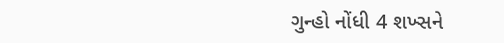ગુન્હો નોંધી 4 શખ્સને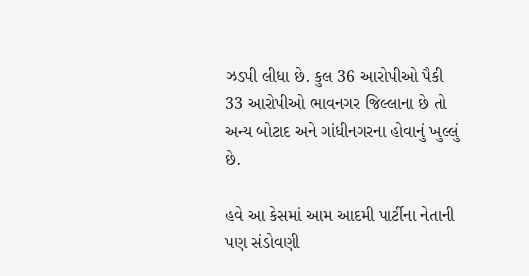ઝડપી લીધા છે. કુલ 36 આરોપીઓ પૈકી 33 આરોપીઓ ભાવનગર જિલ્લાના છે તો અન્ય બોટાદ અને ગાંધીનગરના હોવાનું ખુલ્લું છે.

હવે આ કેસમાં આમ આદમી પાર્ટીના નેતાની પણ સંડોવણી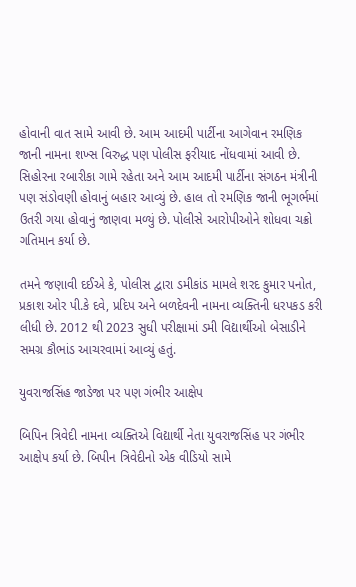હોવાની વાત સામે આવી છે. આમ આદમી પાર્ટીના આગેવાન રમણિક જાની નામના શખ્સ વિરુદ્ધ પણ પોલીસ ફરીયાદ નોંધવામાં આવી છે. સિહોરના રબારીકા ગામે રહેતા અને આમ આદમી પાર્ટીના સંગઠન મંત્રીની પણ સંડોવણી હોવાનું બહાર આવ્યું છે. હાલ તો રમણિક જાની ભૂગર્ભમાં ઉતરી ગયા હોવાનું જાણવા મળ્યું છે. પોલીસે આરોપીઓને શોધવા ચક્રો ગતિમાન કર્યા છે.

તમને જણાવી દઈએ કે, પોલીસ દ્વારા ડમીકાંડ મામલે શરદ કુમાર પનોત, પ્રકાશ ઓર પી.કે દવે, પ્રદિપ અને બળદેવની નામના વ્યક્તિની ધરપકડ કરી લીધી છે. 2012 થી 2023 સુધી પરીક્ષામાં ડમી વિદ્યાર્થીઓ બેસાડીને સમગ્ર કૌભાંડ આચરવામાં આવ્યું હતું.

યુવરાજસિંહ જાડેજા પર પણ ગંભીર આક્ષેપ

બિપિન ત્રિવેદી નામના વ્યક્તિએ વિદ્યાર્થી નેતા યુવરાજસિંહ પર ગંભીર આક્ષેપ કર્યા છે. બિપીન ત્રિવેદીનો એક વીડિયો સામે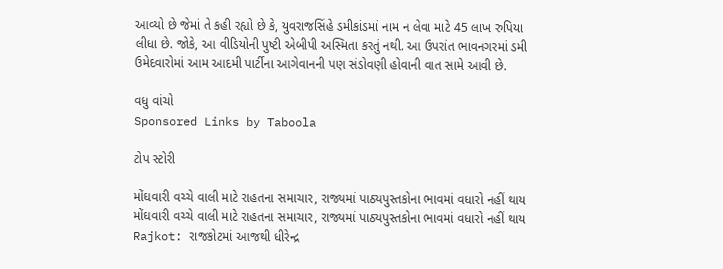આવ્યો છે જેમાં તે કહી રહ્યો છે કે, યુવરાજસિંહે ડમીકાંડમાં નામ ન લેવા માટે 45 લાખ રુપિયા લીધા છે. જોકે, આ વીડિયોની પુષ્ટી એબીપી અસ્મિતા કરતું નથી. આ ઉપરાંત ભાવનગરમાં ડમી ઉમેદવારોમાં આમ આદમી પાર્ટીના આગેવાનની પણ સંડોવણી હોવાની વાત સામે આવી છે.

વધુ વાંચો
Sponsored Links by Taboola

ટોપ સ્ટોરી

મોંઘવારી વચ્ચે વાલી માટે રાહતના સમાચાર, રાજ્યમાં પાઠ્યપુસ્તકોના ભાવમાં વધારો નહીં થાય
મોંઘવારી વચ્ચે વાલી માટે રાહતના સમાચાર, રાજ્યમાં પાઠ્યપુસ્તકોના ભાવમાં વધારો નહીં થાય
Rajkot: રાજકોટમાં આજથી ધીરેન્દ્ર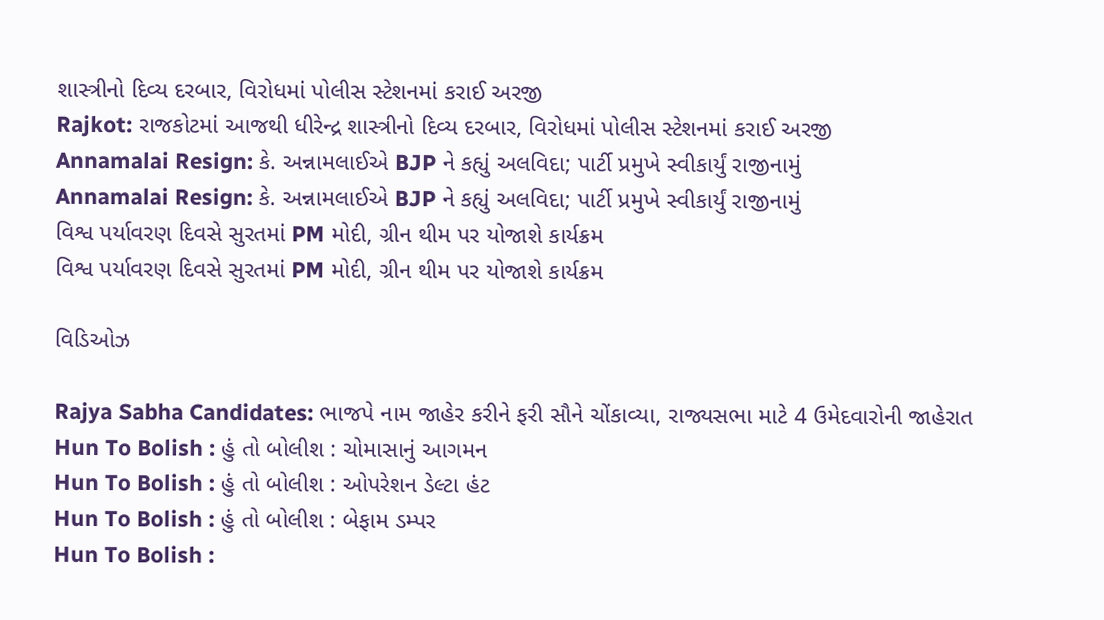શાસ્ત્રીનો દિવ્ય દરબાર, વિરોધમાં પોલીસ સ્ટેશનમાં કરાઈ અરજી
Rajkot: રાજકોટમાં આજથી ધીરેન્દ્ર શાસ્ત્રીનો દિવ્ય દરબાર, વિરોધમાં પોલીસ સ્ટેશનમાં કરાઈ અરજી
Annamalai Resign: કે. અન્નામલાઈએ BJP ને કહ્યું અલવિદા; પાર્ટી પ્રમુખે સ્વીકાર્યું રાજીનામું
Annamalai Resign: કે. અન્નામલાઈએ BJP ને કહ્યું અલવિદા; પાર્ટી પ્રમુખે સ્વીકાર્યું રાજીનામું
વિશ્વ પર્યાવરણ દિવસે સુરતમાં PM મોદી, ગ્રીન થીમ પર યોજાશે કાર્યક્રમ
વિશ્વ પર્યાવરણ દિવસે સુરતમાં PM મોદી, ગ્રીન થીમ પર યોજાશે કાર્યક્રમ

વિડિઓઝ

Rajya Sabha Candidates: ભાજપે નામ જાહેર કરીને ફરી સૌને ચોંકાવ્યા, રાજ્યસભા માટે 4 ઉમેદવારોની જાહેરાત
Hun To Bolish : હું તો બોલીશ : ચોમાસાનું આગમન
Hun To Bolish : હું તો બોલીશ : ઓપરેશન ડેલ્ટા હંટ
Hun To Bolish : હું તો બોલીશ : બેફામ ડમ્પર
Hun To Bolish :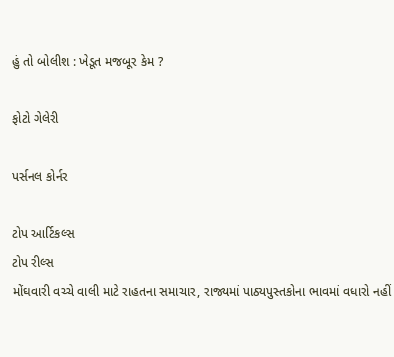હું તો બોલીશ : ખેડૂત મજબૂર કેમ ?

ફોટો ગેલેરી

પર્સનલ કોર્નર

ટોપ આર્ટિકલ્સ
ટોપ રીલ્સ
મોંઘવારી વચ્ચે વાલી માટે રાહતના સમાચાર, રાજ્યમાં પાઠ્યપુસ્તકોના ભાવમાં વધારો નહીં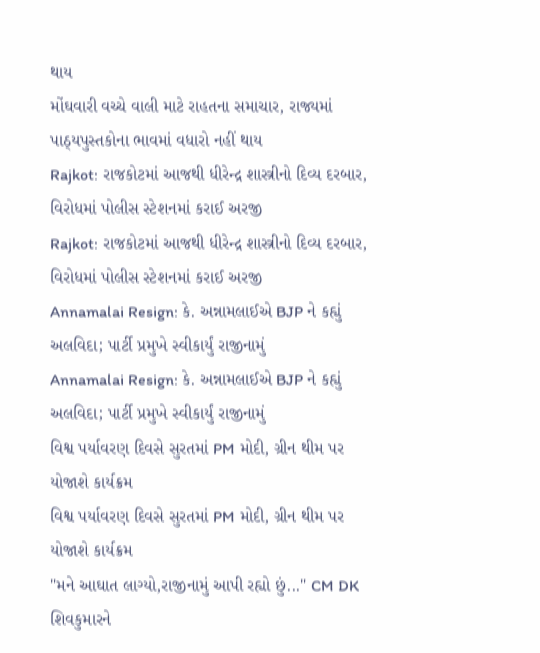થાય
મોંઘવારી વચ્ચે વાલી માટે રાહતના સમાચાર, રાજ્યમાં પાઠ્યપુસ્તકોના ભાવમાં વધારો નહીં થાય
Rajkot: રાજકોટમાં આજથી ધીરેન્દ્ર શાસ્ત્રીનો દિવ્ય દરબાર, વિરોધમાં પોલીસ સ્ટેશનમાં કરાઈ અરજી
Rajkot: રાજકોટમાં આજથી ધીરેન્દ્ર શાસ્ત્રીનો દિવ્ય દરબાર, વિરોધમાં પોલીસ સ્ટેશનમાં કરાઈ અરજી
Annamalai Resign: કે. અન્નામલાઈએ BJP ને કહ્યું અલવિદા; પાર્ટી પ્રમુખે સ્વીકાર્યું રાજીનામું
Annamalai Resign: કે. અન્નામલાઈએ BJP ને કહ્યું અલવિદા; પાર્ટી પ્રમુખે સ્વીકાર્યું રાજીનામું
વિશ્વ પર્યાવરણ દિવસે સુરતમાં PM મોદી, ગ્રીન થીમ પર યોજાશે કાર્યક્રમ
વિશ્વ પર્યાવરણ દિવસે સુરતમાં PM મોદી, ગ્રીન થીમ પર યોજાશે કાર્યક્રમ
"મને આઘાત લાગ્યો,રાજીનામું આપી રહ્યો છું..." CM DK શિવકુમારને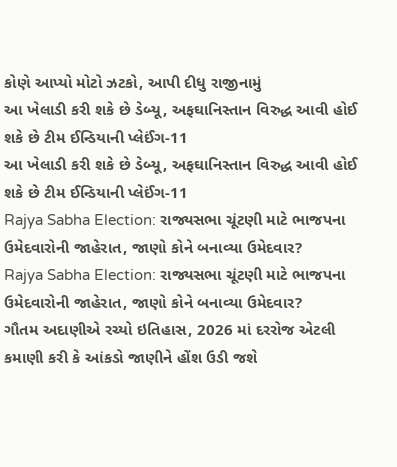કોણે આપ્યો મોટો ઝટકો, આપી દીધુ રાજીનામું
આ ખેલાડી કરી શકે છે ડેબ્યૂ, અફઘાનિસ્તાન વિરુદ્ધ આવી હોઈ શકે છે ટીમ ઈન્ડિયાની પ્લેઈંગ-11
આ ખેલાડી કરી શકે છે ડેબ્યૂ, અફઘાનિસ્તાન વિરુદ્ધ આવી હોઈ શકે છે ટીમ ઈન્ડિયાની પ્લેઈંગ-11
Rajya Sabha Election: રાજ્યસભા ચૂંટણી માટે ભાજપના ઉમેદવારોની જાહેરાત, જાણો કોને બનાવ્યા ઉમેદવાર?
Rajya Sabha Election: રાજ્યસભા ચૂંટણી માટે ભાજપના ઉમેદવારોની જાહેરાત, જાણો કોને બનાવ્યા ઉમેદવાર?
ગૌતમ અદાણીએ રચ્યો ઇતિહાસ, 2026 માં દરરોજ એટલી કમાણી કરી કે આંકડો જાણીને હોંશ ઉડી જશે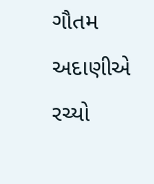ગૌતમ અદાણીએ રચ્યો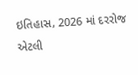ઇતિહાસ, 2026 માં દરરોજ એટલી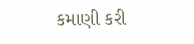કમાણી કરી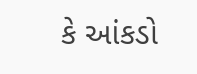કે આંકડો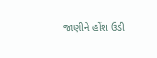જાણીને હોંશ ઉડી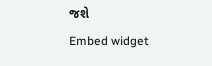જશે
Embed widget